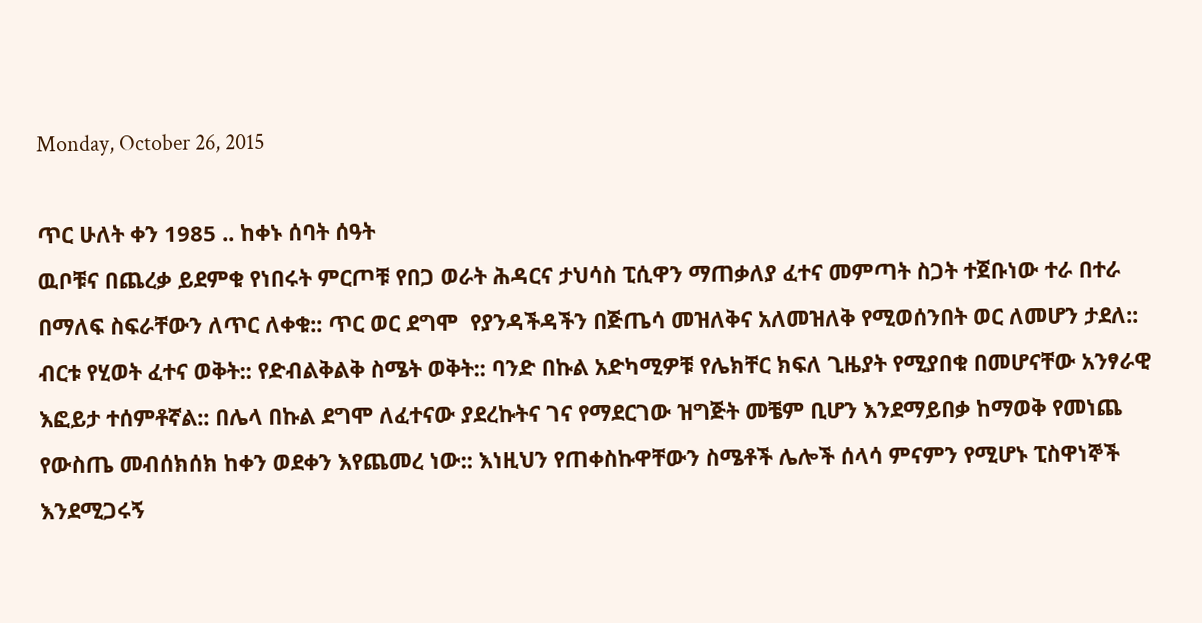Monday, October 26, 2015

ጥር ሁለት ቀን 1985 .. ከቀኑ ሰባት ሰዓት
ዉቦቹና በጨረቃ ይደምቁ የነበሩት ምርጦቹ የበጋ ወራት ሕዳርና ታህሳስ ፒሲዋን ማጠቃለያ ፈተና መምጣት ስጋት ተጀቡነው ተራ በተራ በማለፍ ስፍራቸውን ለጥር ለቀቁ:: ጥር ወር ደግሞ  የያንዳችዳችን በጅጤሳ መዝለቅና አለመዝለቅ የሚወሰንበት ወር ለመሆን ታደለ:: ብርቱ የሂወት ፈተና ወቅት:: የድብልቅልቅ ስሜት ወቅት:: ባንድ በኩል አድካሚዎቹ የሌክቸር ክፍለ ጊዜያት የሚያበቁ በመሆናቸው አንፃራዊ እፎይታ ተሰምቶኛል:: በሌላ በኩል ደግሞ ለፈተናው ያደረኩትና ገና የማደርገው ዝግጅት መቼም ቢሆን እንደማይበቃ ከማወቅ የመነጨ የውስጤ መብሰክሰክ ከቀን ወደቀን እየጨመረ ነው:: እነዚህን የጠቀስኩዋቸውን ስሜቶች ሌሎች ሰላሳ ምናምን የሚሆኑ ፒስዋነኞች  እንደሚጋሩኝ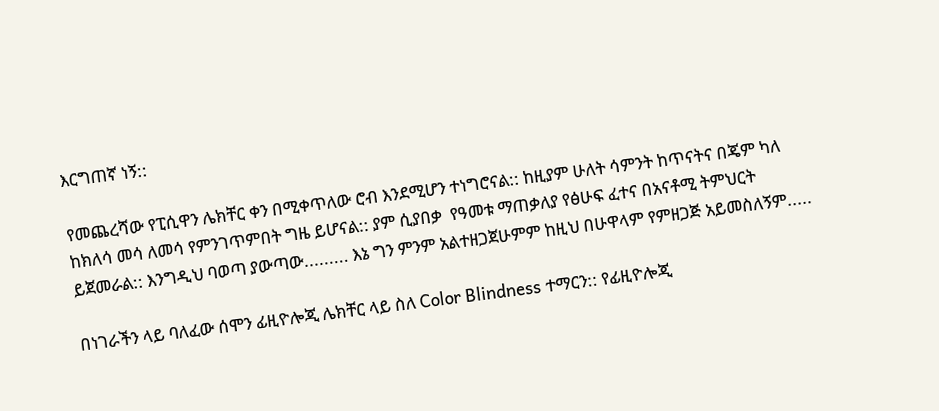እርግጠኛ ነኝ::

የመጨረሻው የፒሲዋን ሌክቸር ቀን በሚቀጥለው ሮብ እንደሚሆን ተነግሮናል:: ከዚያም ሁለት ሳምንት ከጥናትና በጄም ካለ ከክለሳ መሳ ለመሳ የምንገጥምበት ግዜ ይሆናል:: ያም ሲያበቃ  የዓመቱ ማጠቃለያ የፅሁፍ ፈተና በአናቶሚ ትምህርት ይጀመራል:: እንግዲህ ባወጣ ያውጣው......... እኔ ግን ምንም አልተዘጋጀሁምም ከዚህ በሁዋላም የምዘጋጅ አይመስለኝም.....

በነገራችን ላይ ባለፈው ሰሞን ፊዚዮሎጂ ሌክቸር ላይ ስለ Color Blindness ተማርን:: የፊዚዮሎጂ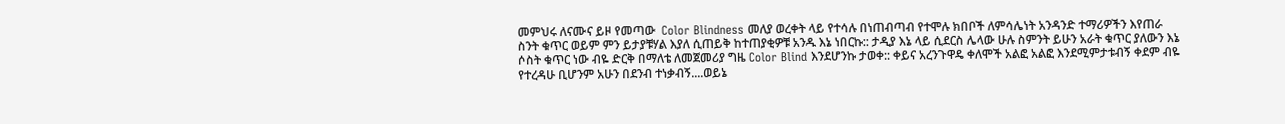መምህሩ ለናሙና ይዞ የመጣው  Color Blindness መለያ ወረቀት ላይ የተሳሉ በነጠብጣብ የተሞሉ ክበቦች ለምሳሌነት አንዳንድ ተማሪዎችን እየጠራ ስንት ቁጥር ወይም ምን ይታያቹሃል እያለ ሲጠይቅ ከተጠያቂዎቹ አንዱ እኔ ነበርኩ:: ታዲያ እኔ ላይ ሲደርስ ሌላው ሁሉ ስምንት ይሁን አራት ቁጥር ያለውን እኔ ሶስት ቁጥር ነው ብዬ ድርቅ በማለቴ ለመጀመሪያ ግዜ Color Blind እንደሆንኩ ታወቀ:: ቀይና አረንጉዋዴ ቀለሞች አልፎ አልፎ እንደሚምታቱብኝ ቀደም ብዬ የተረዳሁ ቢሆንም አሁን በደንብ ተነቃብኝ....ወይኔ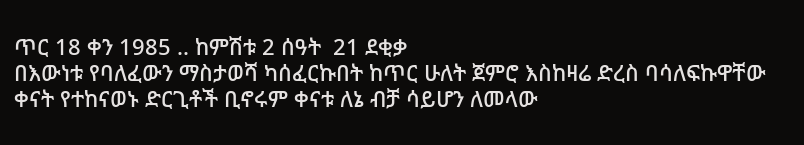ጥር 18 ቀን 1985 .. ከምሽቱ 2 ሰዓት  21 ደቂቃ
በእውነቱ የባለፈውን ማስታወሻ ካሰፈርኩበት ከጥር ሁለት ጀምሮ እስከዛሬ ድረስ ባሳለፍኩዋቸው ቀናት የተከናወኑ ድርጊቶች ቢኖሩም ቀናቱ ለኔ ብቻ ሳይሆን ለመላው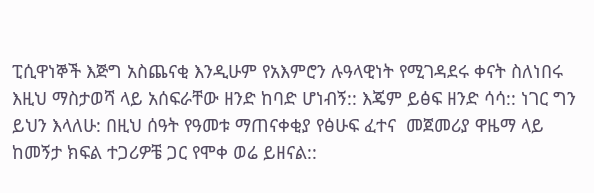ፒሲዋነኞች እጅግ አስጨናቂ እንዲሁም የአእምሮን ሉዓላዊነት የሚገዳደሩ ቀናት ስለነበሩ እዚህ ማስታወሻ ላይ አሰፍራቸው ዘንድ ከባድ ሆነብኝ:: እጄም ይፅፍ ዘንድ ሳሳ:: ነገር ግን ይህን እላለሁ: በዚህ ሰዓት የዓመቱ ማጠናቀቂያ የፅሁፍ ፈተና  መጀመሪያ ዋዜማ ላይ ከመኝታ ክፍል ተጋሪዎቼ ጋር የሞቀ ወሬ ይዘናል::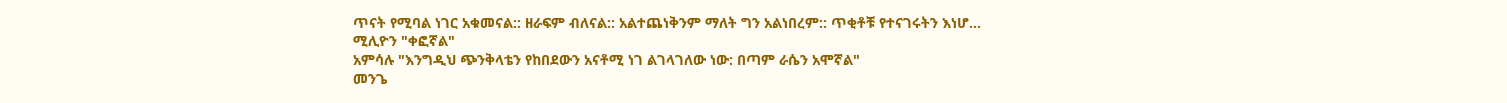ጥናት የሚባል ነገር አቁመናል:: ዘራፍም ብለናል:: አልተጨነቅንም ማለት ግን አልነበረም:: ጥቂቶቹ የተናገሩትን እነሆ...
ሚሊዮን "ቀፎኛል"
አምሳሉ "እንግዲህ ጭንቅላቴን የከበደውን አናቶሚ ነገ ልገላገለው ነው: በጣም ራሴን አሞኛል"
መንጌ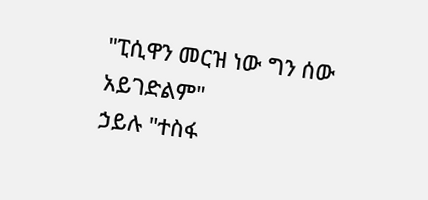"ፒሲዋን መርዝ ነው ግን ሰው አይገድልም"
ኃይሉ "ተስፋ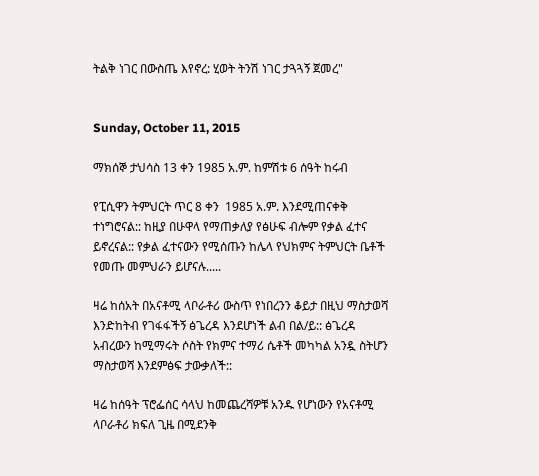ትልቅ ነገር በውስጤ እየኖረ: ሂወት ትንሽ ነገር ታጓጓኝ ጀመረ"


Sunday, October 11, 2015

ማክሰኞ ታህሳስ 13 ቀን 1985 አ.ም. ከምሽቱ 6 ሰዓት ከሩብ

የፒሲዋን ትምህርት ጥር 8 ቀን  1985 አ.ም. እንደሚጠናቀቅ ተነግሮናል:: ከዚያ በሁዋላ የማጠቃለያ የፅሁፍ ብሎም የቃል ፈተና ይኖረናል:: የቃል ፈተናውን የሚሰጡን ከሌላ የህክምና ትምህርት ቤቶች የመጡ መምህራን ይሆናሉ.....

ዛሬ ከሰአት በአናቶሚ ላቦራቶሪ ውስጥ የነበረንን ቆይታ በዚህ ማስታወሻ እንድከትብ የገፋፋችኝ ፅጌረዳ እንደሆነች ልብ በል/ይ:: ፅጌረዳ አብረውን ከሚማሩት ሶስት የክምና ተማሪ ሴቶች መካካል አንዷ ስትሆን ማስታወሻ እንደምፅፍ ታውቃለች::

ዛሬ ከሰዓት ፕሮፌሰር ሳላህ ከመጨረሻዎቹ አንዱ የሆነውን የአናቶሚ ላቦራቶሪ ክፍለ ጊዜ በሚደንቅ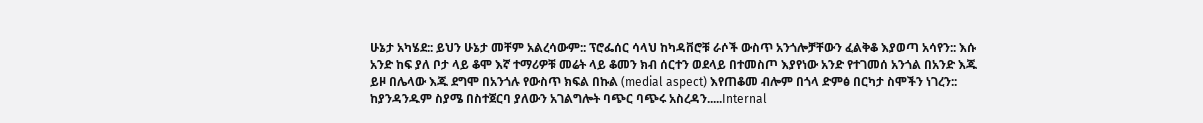ሁኔታ አካሄደ:: ይህን ሁኔታ መቸም አልረሳውም:: ፕሮፌሰር ሳላህ ከካዳቨሮቹ ራሶች ውስጥ አንጎሎቻቸውን ፈልቅቆ እያወጣ አሳየን:: እሱ አንድ ከፍ ያለ ቦታ ላይ ቆሞ እኛ ተማሪዎቹ መሬት ላይ ቆመን ክብ ሰርተን ወደላይ በተመስጦ እያየነው አንድ የተገመሰ አንጎል በአንድ እጁ ይዞ በሌላው እጁ ደግሞ በአንጎሉ የውስጥ ክፍል በኩል (medial aspect) እየጠቆመ ብሎም በጎላ ድምፅ በርካታ ስሞችን ነገረን:: ከያንዳንዱም ስያሜ በስተጀርባ ያለውን አገልግሎት ባጭር ባጭሩ አስረዳን.....Internal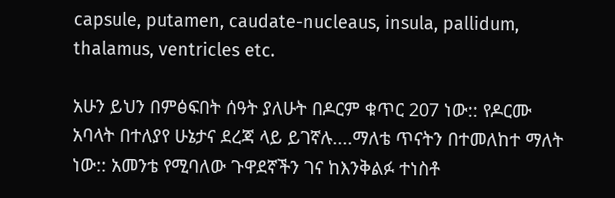capsule, putamen, caudate-nucleaus, insula, pallidum, thalamus, ventricles etc.

አሁን ይህን በምፅፍበት ሰዓት ያለሁት በዶርም ቁጥር 207 ነው:: የዶርሙ አባላት በተለያየ ሁኔታና ደረጃ ላይ ይገኛሉ....ማለቴ ጥናትን በተመለከተ ማለት ነው:: አመንቴ የሚባለው ጉዋደኛችን ገና ከእንቅልፉ ተነስቶ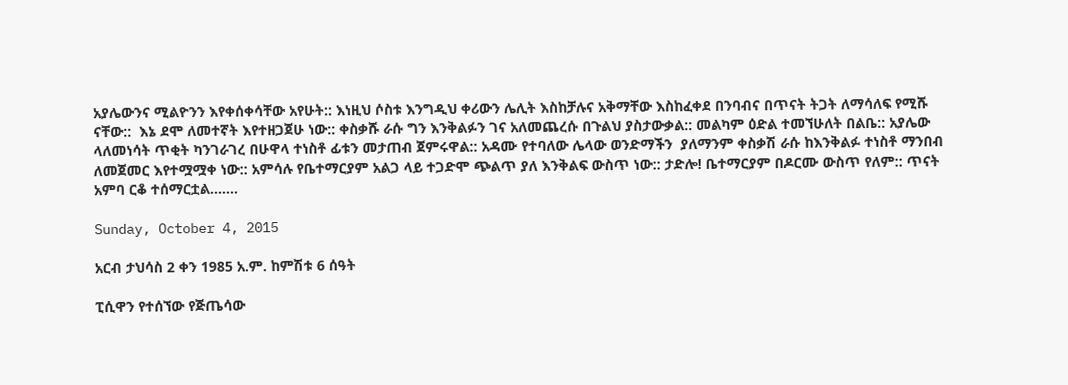አያሌውንና ሚልዮንን እየቀሰቀሳቸው አየሁት:: እነዚህ ሶስቱ እንግዲህ ቀሪውን ሌሊት እስከቻሉና አቅማቸው እስከፈቀደ በንባብና በጥናት ትጋት ለማሳለፍ የሚሹ ናቸው::  እኔ ደሞ ለመተኛት እየተዘጋጀሁ ነው:: ቀስቃሹ ራሱ ግን እንቅልፉን ገና አለመጨረሱ በጉልህ ያስታውቃል:: መልካም ዕድል ተመኘሁለት በልቤ:: አያሌው ላለመነሳት ጥቂት ካንገራገረ በሁዋላ ተነስቶ ፊቱን መታጠብ ጀምሩዋል:: አዳሙ የተባለው ሌላው ወንድማችን  ያለማንም ቀስቃሽ ራሱ ከእንቅልፉ ተነስቶ ማንበብ ለመጀመር እየተሟሟቀ ነው:: አምሳሉ የቤተማርያም አልጋ ላይ ተጋድሞ ጭልጥ ያለ እንቅልፍ ውስጥ ነው:: ታድሎ! ቤተማርያም በዶርሙ ውስጥ የለም:: ጥናት አምባ ርቆ ተሰማርቷል.......

Sunday, October 4, 2015

አርብ ታህሳስ 2 ቀን 1985 አ.ም. ከምሽቱ 6 ሰዓት

ፒሲዋን የተሰኘው የጅጤሳው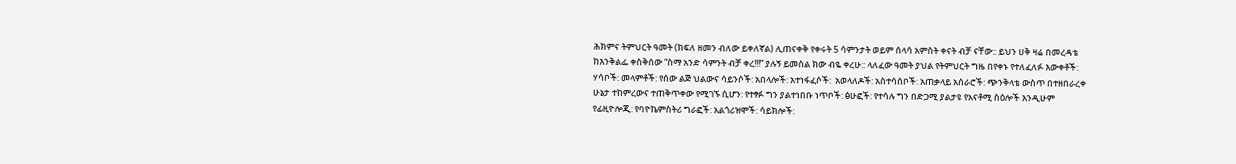ሕክምና ትምህርት ዓመት (ክፍለ ዘመን ብለው ይቀለኛል) ሊጠናቀቅ የቀሩት 5 ሳምንታት ወይም ሰላሳ አምስት ቀናት ብቻ ናቸው:: ይህን ሀቅ ዛሬ በመረዳቴ ከእንቅልፌ ቀስቅሰው “ስማ አንድ ሳምንት ብቻ ቀረ!!!” ያሉኝ ይመስል ክው ብዬ ቀረሁ:: ላለፈው ዓመት ያህል የትምህርት ግዜ በየቀኑ የተለፈለፉ እውቀቶች: ሃሳቦች: መላምቶች: የሰው ልጅ ህልውና ሳይንሶች: አበላሎች: አተነፋፈሶች:  አወላለዶች: አስተሳሰቦች: አጠቃላይ አሰራሮች: ጭንቅላቴ ውስጥ በተዘበራረቀ ሁኔታ ተከምረውና ተጠቅጥቀው የሚገኙ ሲሆን: የተፃፉ ግን ያልተነበቡ ነጥቦች: ፅሁፎች: የተሳሉ ግን በድጋሚ ያልታዩ የአናቶሚ ስዕሎች እንዲሁም የፊዚዮሎጂ: የባዮኬምስትሪ ግራፎች: አልጎሪዝሞች: ሳይክሎች: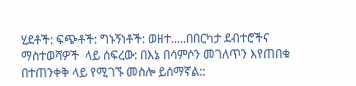ሂደቶች: ፍጭቶች: ግኑኝነቶች: ወዘተ.....በበርካታ ደብተሮችና ማስተወሻዎች  ላይ ሰፍረው: በእኔ በሳምሶን መገለጥን እየጠበቁ በተጠንቀቅ ላይ የሚገኙ መስሎ ይሰማኛል::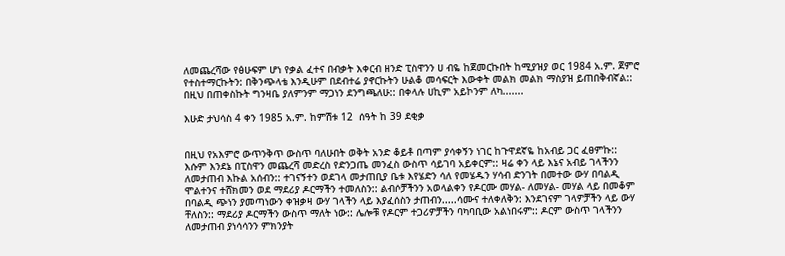ለመጨረሻው የፅሁፍም ሆነ የቃል ፈተና በብቃት እቀርብ ዘንድ ፒስዋንን ሀ ብዬ ከጀመርኩበት ከሚያዝያ ወር 1984 አ.ም. ጀምሮ የተስተማርኩትን: በቅንጭላቴ እንዲሁም በደብተሬ ያኖርኩትን ሁልቆ መሳፍርት እውቀት መልክ መልክ ማስያዝ ይጠበቅብኛል:: በዚህ በጠቀስኩት ግንዛቤ ያለምንም ማጋነን ደንግጫለሁ:: በቀላሉ ሀኪም አይኮንም ለካ.......

እሁድ ታህሳስ 4 ቀን 1985 አ.ም. ከምሽቱ 12  ሰዓት ከ 39 ደቂቃ


በዚህ የአእምሮ ውጥንቅጥ ውስጥ ባለሁበት ወቅት አንድ ቆይቶ በጣም ያሳቀኝን ነገር ከጉዋደኛዬ ከአብይ ጋር ፈፀምኩ:: እሱም እንደኔ በፒስዋን መጨረሻ መድረስ የድንጋጤ መንፈስ ውስጥ ሳይገባ አይቀርም:: ዛሬ ቀን ላይ እኔና አብይ ገላችንን ለመታጠብ እኩል አሰብን:: ተገናኝተን ወደገላ መታጠቢያ ቤቱ እየሄድን ሳለ የመሄዱን ሃሳብ ድንገት በመተው ውሃ በባልዲ ሞልተንና ተሸክመን ወደ ማደሪያ ዶርማችን ተመለስን:: ልብሶቻችንን አወላልቀን የዶርሙ መሃል- ለመሃል- መሃል ላይ በመቆም በባልዲ ጭነን ያመጣነውን ቀዝቃዛ ውሃ ገላችን ላይ እያፈሰስን ታጠብን.....ሳሙና ተለቀለቅን: እንደገናም ገላዎቻችን ላይ ውሃ ቸለስን:: ማደሪያ ዶርማችን ውስጥ ማለት ነው:: ሌሎቹ የዶርም ተጋሪዎቻችን ባካባቢው አልነበሩም:: ዶርም ውስጥ ገላችንን ለመታጠብ ያነሳሳንን ምክንያት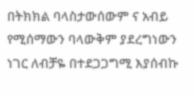በትክክል ባላስታውሰውም ና አብይ የሚሰማውን ባላውቅም ያደረግነውን ነገር ለብቻዬ በተደጋጋግሚ እያሰብኩ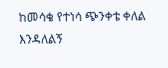ከመሳቄ የተነሳ ጭንቀቴ ቀለል እንዳለልኝ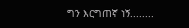ግን እርግጠኛ ነኝ........